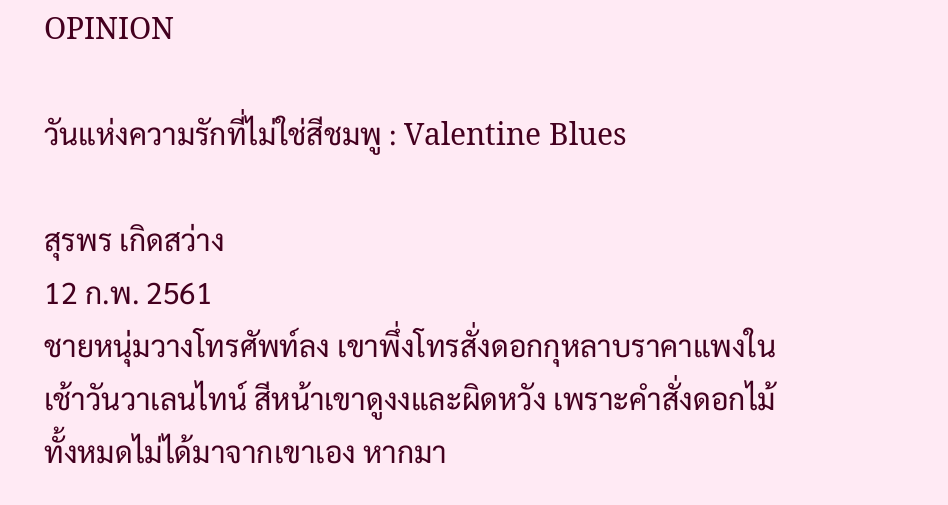OPINION

วันแห่งความรักที่ไม่ใช่สีชมพู : Valentine Blues

สุรพร เกิดสว่าง
12 ก.พ. 2561
ชายหนุ่มวางโทรศัพท์ลง เขาพึ่งโทรสั่งดอกกุหลาบราคาแพงในเช้าวันวาเลนไทน์ สีหน้าเขาดูงงและผิดหวัง เพราะคำสั่งดอกไม้ทั้งหมดไม่ได้มาจากเขาเอง หากมา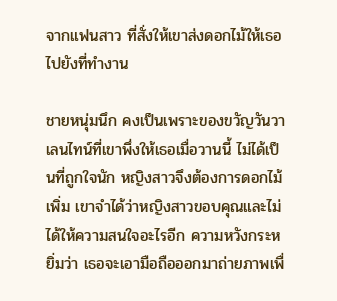จากแฟนสาว ที่สั่งให้เขาส่งดอกไม้ให้เธอไปยังที่ทำงาน

ชายหนุ่มนึก คงเป็นเพราะของขวัญวันวาเลนไทน์ที่เขาพึ่งให้เธอเมื่อวานนี้ ไม่ได้เป็นที่ถูกใจนัก หญิงสาวจึงต้องการดอกไม้เพิ่ม เขาจำได้ว่าหญิงสาวขอบคุณและไม่ได้ให้ความสนใจอะไรอีก ความหวังกระหยิ่มว่า เธอจะเอามือถือออกมาถ่ายภาพเพื่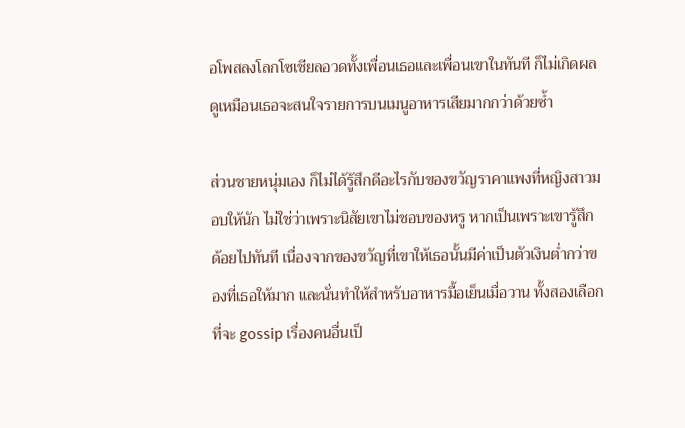อโพสลงโลกโซเชียลอวดทั้งเพื่อนเธอและเพื่อนเขาในทันที ก็ไม่เกิดผล ดูเหมือนเธอจะสนใจรายการบนเมนูอาหารเสียมากกว่าด้วยซ้ำ

ส่วนชายหนุ่มเอง ก็ไม่ได้รู้สึกดีอะไรกับของขวัญราคาแพงที่หญิงสาวมอบให้นัก ไม่ใช่ว่าเพราะนิสัยเขาไม่ชอบของหรู หากเป็นเพราะเขารู้สึกด้อยไปทันที เนื่องจากของขวัญที่เขาให้เธอนั้นมีค่าเป็นตัวเงินต่ำกว่าของที่เธอให้มาก และนั่นทำให้สำหรับอาหารมื้อเย็นเมื่อวาน ทั้งสองเลือกที่จะ gossip เรื่องคนอื่นเป็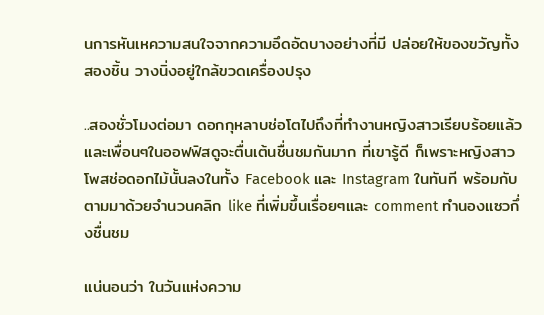นการหันเหความสนใจจากความอึดอัดบางอย่างที่มี ปล่อยให้ของขวัญทั้งสองชิ้น วางนิ่งอยู่ใกล้ขวดเครื่องปรุง

..สองชั่วโมงต่อมา ดอกกุหลาบช่อโตไปถึงที่ทำงานหญิงสาวเรียบร้อยแล้ว และเพื่อนๆในออฟฟิสดูจะตื่นเต้นชื่นชมกันมาก ที่เขารู้ดี ก็เพราะหญิงสาวโพสช่อดอกไม้นั้นลงในทั้ง Facebook และ Instagram ในทันที พร้อมกับตามมาด้วยจำนวนคลิก like ที่เพิ่มขึ้นเรื่อยๆและ comment ทำนองแซวกึ่งชื่นชม

แน่นอนว่า ในวันแห่งความ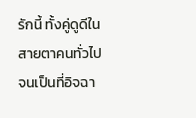รักนี้ ทั้งคู่ดูดีในสายตาคนทั่วไปจนเป็นที่อิจฉา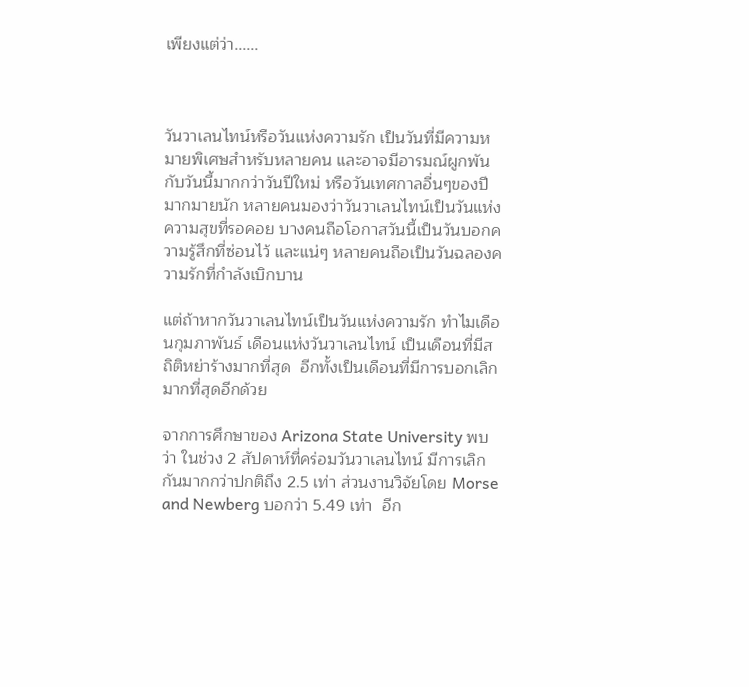เพียงแต่ว่า......



วันวาเลนไทน์หรือวันแห่งความรัก เป็นวันที่มีความหมายพิเศษสำหรับหลายคน และอาจมีอารมณ์ผูกพันกับวันนี้มากกว่าวันปีใหม่ หรือวันเทศกาลอื่นๆของปีมากมายนัก หลายคนมองว่าวันวาเลนไทน์เป็นวันแห่งความสุขที่รอคอย บางคนถือโอกาสวันนี้เป็นวันบอกความรู้สึกที่ซ่อนไว้ และแน่ๆ หลายคนถือเป็นวันฉลองความรักที่กำลังเบิกบาน

แต่ถ้าหากวันวาเลนไทน์เป็นวันแห่งความรัก ทำไมเดือนกุมภาพันธ์ เดือนแห่งวันวาเลนไทน์ เป็นเดือนที่มีสถิติหย่าร้างมากที่สุด  อีกทั้งเป็นเดือนที่มีการบอกเลิกมากที่สุดอีกด้วย

จากการศึกษาของ Arizona State University พบว่า ในช่วง 2 สัปดาห์ที่คร่อมวันวาเลนไทน์ มีการเลิกกันมากกว่าปกติถึง 2.5 เท่า ส่วนงานวิจัยโดย Morse and Newberg บอกว่า 5.49 เท่า  อีก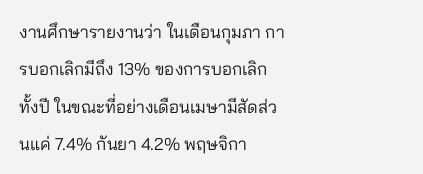งานศึกษารายงานว่า ในเดือนกุมภา การบอกเลิกมีถึง 13% ของการบอกเลิกทั้งปี ในขณะที่อย่างเดือนเมษามีสัดส่วนแค่ 7.4% กันยา 4.2% พฤษจิกา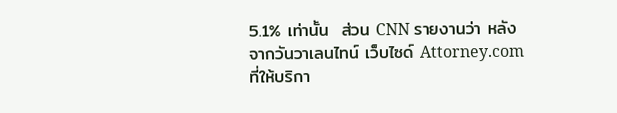5.1% เท่านั้น  ส่วน CNN รายงานว่า หลังจากวันวาเลนไทน์ เว็บไซด์ Attorney.com ที่ให้บริกา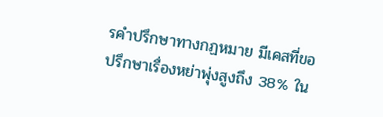รคำปรึกษาทางกฏหมาย มีเคสที่ขอปรึกษาเรื่องหย่าพุ่งสูงถึง 38% ใน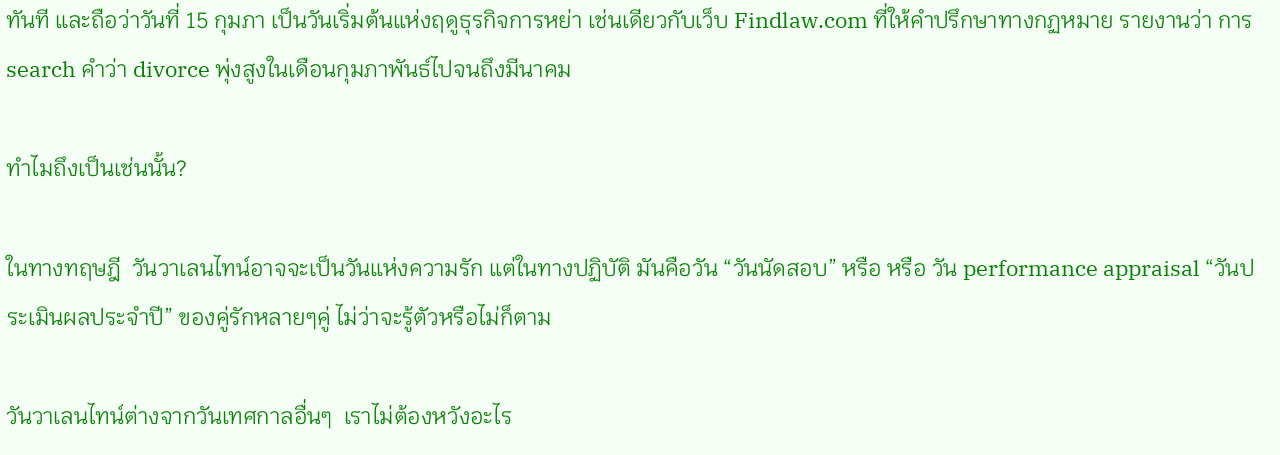ทันที และถือว่าวันที่ 15 กุมภา เป็นวันเริ่มต้นแห่งฤดูธุรกิจการหย่า เช่นเดียวกับเว็บ Findlaw.com ที่ให้คำปรึกษาทางกฏหมาย รายงานว่า การ search คำว่า divorce พุ่งสูงในเดือนกุมภาพันธ์ไปจนถึงมีนาคม

ทำไมถึงเป็นเช่นนั้น?

ในทางทฤษฎี  วันวาเลนไทน์อาจจะเป็นวันแห่งความรัก แต่ในทางปฏิบัติ มันคือวัน “วันนัดสอบ” หรือ หรือ วัน performance appraisal “วันประเมินผลประจำปี” ของคู่รักหลายๆคู่ ไม่ว่าจะรู้ตัวหรือไม่ก็ตาม

วันวาเลนไทน์ต่างจากวันเทศกาลอื่นๆ  เราไม่ต้องหวังอะไร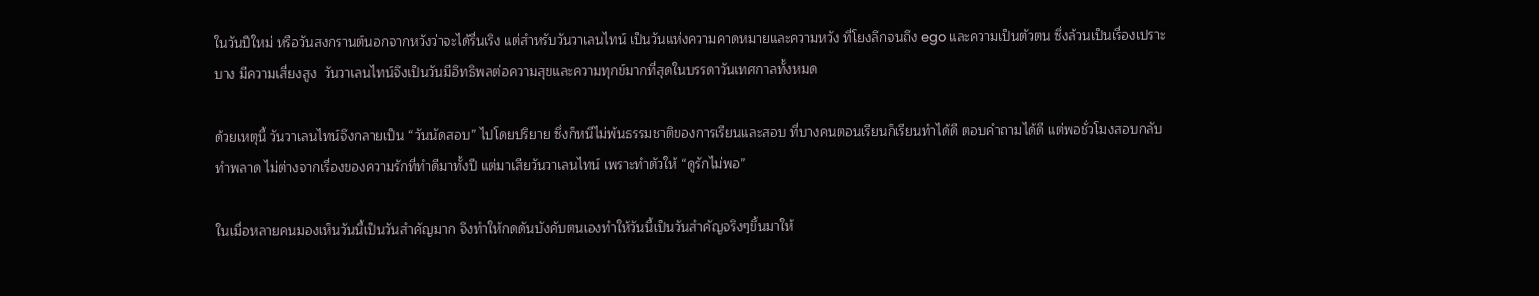ในวันปีใหม่ หรือวันสงกรานต์นอกจากหวังว่าจะได้รื่นเริง แต่สำหรับวันวาเลนไทน์ เป็นวันแห่งความคาดหมายและความหวัง ที่โยงลึกจนถึง ego และความเป็นตัวตน ซึ่งล้วนเป็นเรื่องเปราะบาง มีความเสี่ยงสูง  วันวาเลนไทน์จึงเป็นวันมีอิทธิพลต่อความสุขและความทุกข์มากที่สุดในบรรดาวันเทศกาลทั้งหมด

ด้วยเหตุนี้ วันวาเลนไทน์จึงกลายเป็น “วันนัดสอบ” ไปโดยปริยาย ซึ่งก็หนีไม่พ้นธรรมชาติของการเรียนและสอบ ที่บางคนตอนเรียนก็เรียนทำได้ดี ตอบคำถามได้ดี แต่พอชั่วโมงสอบกลับทำพลาด ไม่ต่างจากเรื่องของความรักที่ทำดีมาทั้งปี แต่มาเสียวันวาเลนไทน์ เพราะทำตัวให้ “ดูรักไม่พอ”

ในเมื่อหลายคนมองเห็นวันนี้เป็นวันสำคัญมาก จึงทำให้กดดันบังคับตนเองทำให้วันนี้เป็นวันสำคัญจริงๆขึ้นมาให้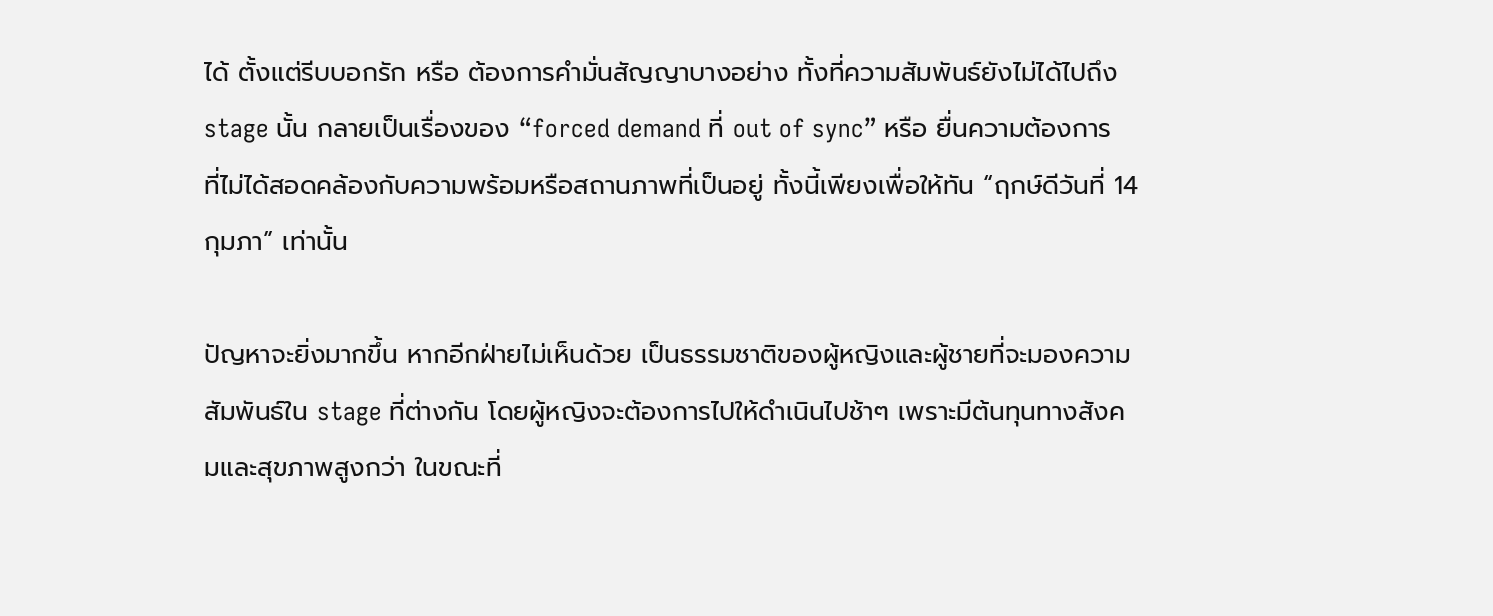ได้ ตั้งแต่รีบบอกรัก หรือ ต้องการคำมั่นสัญญาบางอย่าง ทั้งที่ความสัมพันธ์ยังไม่ได้ไปถึง stage นั้น กลายเป็นเรื่องของ “forced demand ที่ out of sync” หรือ ยื่นความต้องการที่ไม่ได้สอดคล้องกับความพร้อมหรือสถานภาพที่เป็นอยู่ ทั้งนี้เพียงเพื่อให้ทัน “ฤกษ์ดีวันที่ 14 กุมภา” เท่านั้น

ปัญหาจะยิ่งมากขึ้น หากอีกฝ่ายไม่เห็นด้วย เป็นธรรมชาติของผู้หญิงและผู้ชายที่จะมองความสัมพันธ์ใน stage ที่ต่างกัน โดยผู้หญิงจะต้องการไปให้ดำเนินไปช้าๆ เพราะมีต้นทุนทางสังคมและสุขภาพสูงกว่า ในขณะที่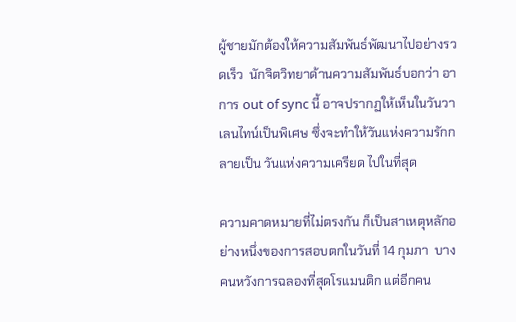ผู้ชายมักต้องให้ความสัมพันธ์พัฒนาไปอย่างรวดเร็ว  นักจิตวิทยาด้านความสัมพันธ์บอกว่า อาการ out of sync นี้ อาจปรากฏให้เห็นในวันวาเลนไทน์เป็นพิเศษ ซึ่งจะทำให้วันแห่งความรักกลายเป็น วันแห่งความเครียด ไปในที่สุด

ความคาดหมายที่ไม่ตรงกัน ก็เป็นสาเหตุหลักอย่างหนึ่งของการสอบตกในวันที่ 14 กุมภา  บางคนหวังการฉลองที่สุดโรแมนติก แต่อีกคน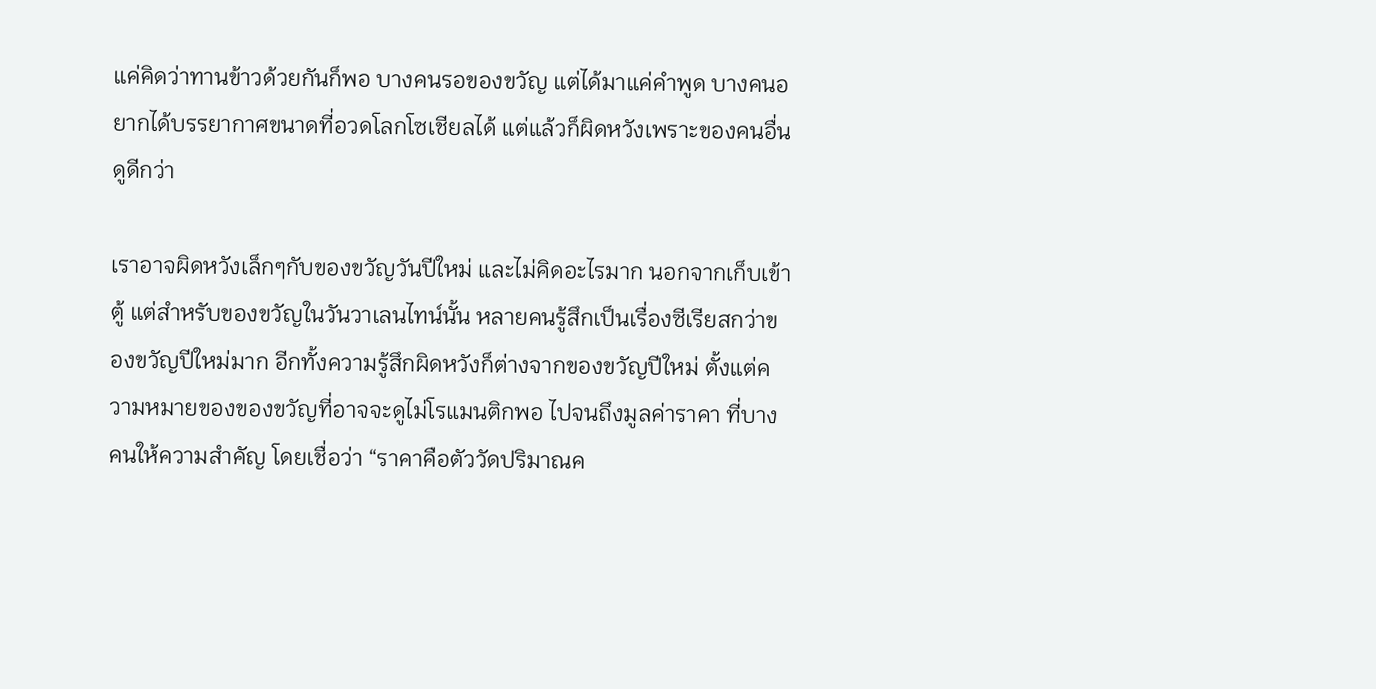แค่คิดว่าทานข้าวด้วยกันก็พอ บางคนรอของขวัญ แต่ได้มาแค่คำพูด บางคนอยากได้บรรยากาศขนาดที่อวดโลกโซเชียลได้ แต่แล้วก็ผิดหวังเพราะของคนอื่นดูดีกว่า

เราอาจผิดหวังเล็กๆกับของขวัญวันปีใหม่ และไม่คิดอะไรมาก นอกจากเก็บเข้าตู้ แต่สำหรับของขวัญในวันวาเลนไทน์นั้น หลายคนรู้สึกเป็นเรื่องซีเรียสกว่าของขวัญปีใหม่มาก อีกทั้งความรู้สึกผิดหวังก็ต่างจากของขวัญปีใหม่ ตั้งแต่ความหมายของของขวัญที่อาจจะดูไม่โรแมนติกพอ ไปจนถึงมูลค่าราคา ที่บางคนให้ความสำคัญ โดยเชื่อว่า “ราคาคือตัววัดปริมาณค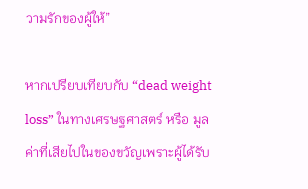วามรักของผู้ให้”

หากเปรียบเทียบกับ “dead weight loss” ในทางเศรษฐศาสตร์ หรือ มูลค่าที่เสียไปในของขวัญเพราะผู้ได้รับ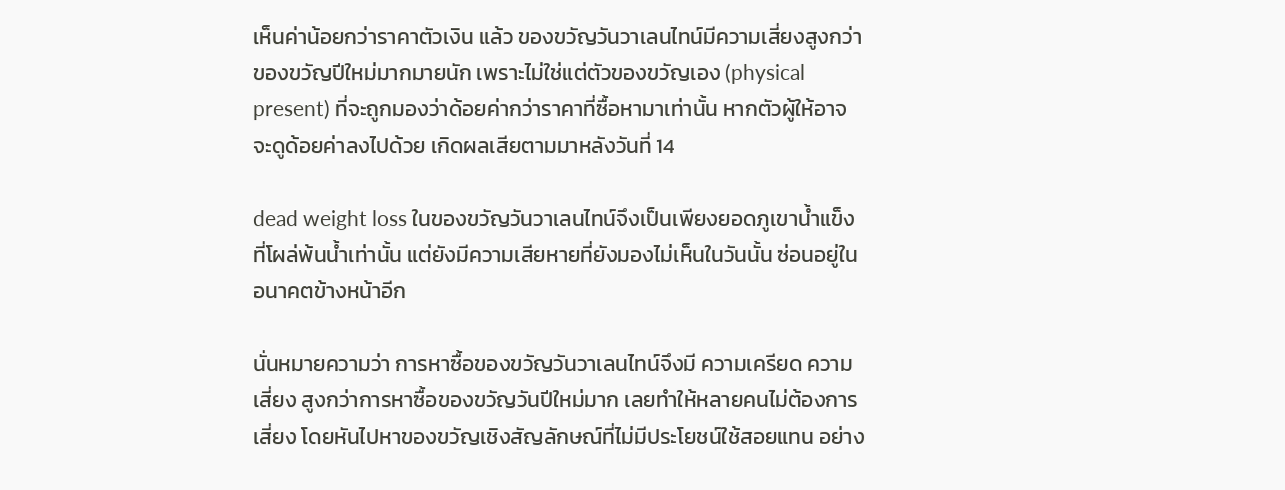เห็นค่าน้อยกว่าราคาตัวเงิน แล้ว ของขวัญวันวาเลนไทน์มีความเสี่ยงสูงกว่าของขวัญปีใหม่มากมายนัก เพราะไม่ใช่แต่ตัวของขวัญเอง (physical present) ที่จะถูกมองว่าด้อยค่ากว่าราคาที่ซื้อหามาเท่านั้น หากตัวผู้ให้อาจจะดูด้อยค่าลงไปด้วย เกิดผลเสียตามมาหลังวันที่ 14

dead weight loss ในของขวัญวันวาเลนไทน์จึงเป็นเพียงยอดภูเขาน้ำแข็งที่โผล่พ้นน้ำเท่านั้น แต่ยังมีความเสียหายที่ยังมองไม่เห็นในวันนั้น ซ่อนอยู่ในอนาคตข้างหน้าอีก

นั่นหมายความว่า การหาซื้อของขวัญวันวาเลนไทน์จึงมี ความเครียด ความเสี่ยง สูงกว่าการหาซื้อของขวัญวันปีใหม่มาก เลยทำให้หลายคนไม่ต้องการเสี่ยง โดยหันไปหาของขวัญเชิงสัญลักษณ์ที่ไม่มีประโยชน์ใช้สอยแทน อย่าง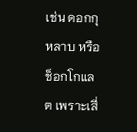เช่น ดอกกุหลาบ หรือ ช็อกโกแลต เพราะเสี่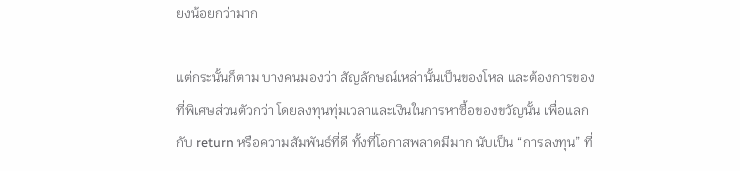ยงน้อยกว่ามาก

แต่กระนั้นก็ตาม บางคนมองว่า สัญลักษณ์เหล่านั้นเป็นของโหล และต้องการของที่พิเศษส่วนตัวกว่า โดยลงทุนทุ่มเวลาและเงินในการหาซื้อของขวัญนั้น เพื่อแลกกับ return หรือความสัมพันธ์ที่ดี ทั้งที่โอกาสพลาดมีมาก นับเป็น “การลงทุน” ที่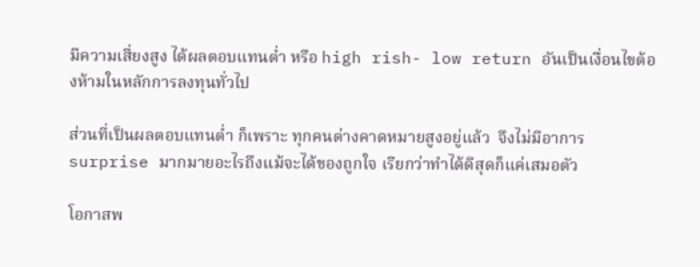มีความเสี่ยงสูง ได้ผลตอบแทนต่ำ หรือ high rish- low return อันเป็นเงื่อนไขต้องห้ามในหลักการลงทุนทั่วไป

ส่วนที่เป็นผลตอบแทนต่ำ ก็เพราะ ทุกคนต่างคาดหมายสูงอยู่แล้ว  จึงไม่มีอาการ surprise มากมายอะไรถึงแม้จะได้ของถูกใจ เรียกว่าทำได้ดีสุดก็แค่เสมอตัว

โอกาสพ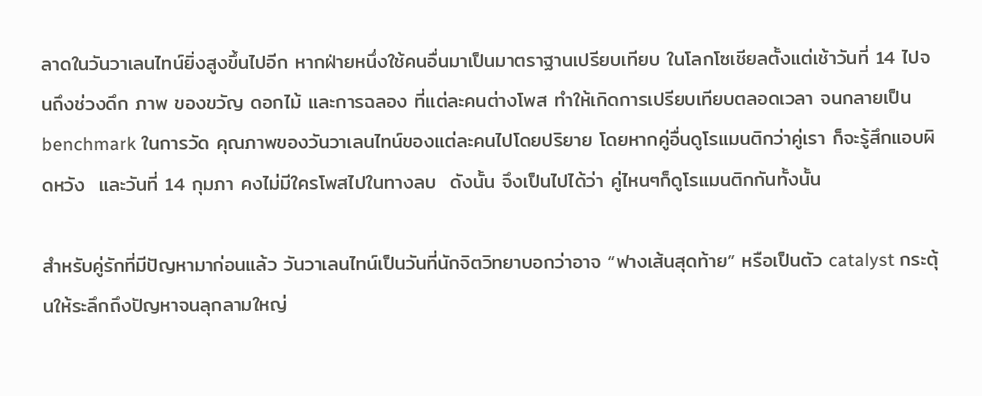ลาดในวันวาเลนไทน์ยิ่งสูงขึ้นไปอีก หากฝ่ายหนึ่งใช้คนอื่นมาเป็นมาตราฐานเปรียบเทียบ ในโลกโซเชียลตั้งแต่เช้าวันที่ 14 ไปจนถึงช่วงดึก ภาพ ของขวัญ ดอกไม้ และการฉลอง ที่แต่ละคนต่างโพส ทำให้เกิดการเปรียบเทียบตลอดเวลา จนกลายเป็น benchmark ในการวัด คุณภาพของวันวาเลนไทน์ของแต่ละคนไปโดยปริยาย โดยหากคู่อื่นดูโรแมนติกว่าคู่เรา ก็จะรู้สึกแอบผิดหวัง  และวันที่ 14 กุมภา คงไม่มีใครโพสไปในทางลบ  ดังนั้น จึงเป็นไปได้ว่า คู่ไหนๆก็ดูโรแมนติกกันทั้งนั้น

สำหรับคู่รักที่มีปัญหามาก่อนแล้ว วันวาเลนไทน์เป็นวันที่นักจิตวิทยาบอกว่าอาจ “ฟางเส้นสุดท้าย” หรือเป็นตัว catalyst กระตุ้นให้ระลึกถึงปัญหาจนลุกลามใหญ่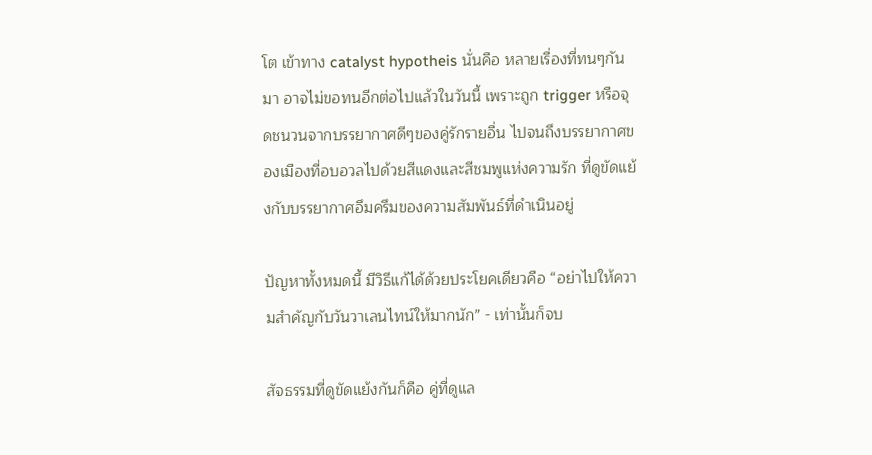โต เข้าทาง catalyst hypotheis นั่นคือ หลายเรื่องที่ทนๆกันมา อาจไม่ขอทนอีกต่อไปแล้วในวันนี้ เพราะถูก trigger หรือจุดชนวนจากบรรยากาศดีๆของคู่รักรายอื่น ไปจนถึงบรรยากาศของเมืองที่อบอวลไปด้วยสีแดงและสีชมพูแห่งความรัก ที่ดูขัดแย้งกับบรรยากาศอึมครึมของความสัมพันธ์ที่ดำเนินอยู่

ปัญหาทั้งหมดนี้ มีวิธีแก้ได้ด้วยประโยคเดียวคือ “อย่าไปให้ความสำคัญกับวันวาเลนไทน์ให้มากนัก” - เท่านั้นก็จบ

สัจธรรมที่ดูขัดแย้งกันก็คือ คู่ที่ดูแล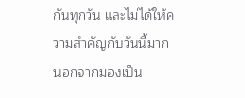กันทุกวัน และไม่ได้ให้ความสำคัญกับวันนี้มาก นอกจากมองเป็น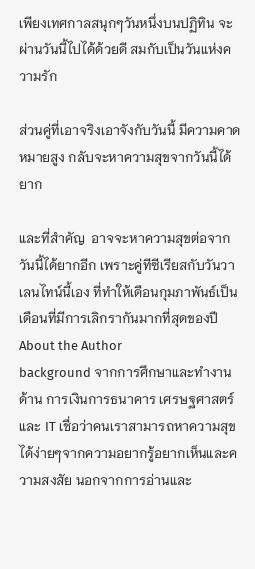เพียงเทศกาลสนุกๆวันหนึ่งบนปฏิทิน จะผ่านวันนี้ไปได้ด้วยดี สมกับเป็นวันแห่งความรัก

ส่วนคู่ที่เอาจริงเอาจังกับวันนี้ มีความคาดหมายสูง กลับจะหาความสุขจากวันนี้ได้ยาก

และที่สำคัญ  อาจจะหาความสุขต่อจากวันนี้ได้ยากอีก เพราะคู่ทีซีเรียสกับวันวาเลนไทน์นี้เอง ที่ทำให้เดือนกุมภาพันธ์เป็นเดือนที่มีการเลิกรากันมากที่สุดของปี
About the Author
background จากการศึกษาและทำงานด้าน การเงินการธนาคาร เศรษฐศาสตร์ และ IT เชื่อว่าคนเราสามารถหาความสุขได้ง่ายๆจากความอยากรู้อยากเห็นและความสงสัย นอกจากการอ่านและ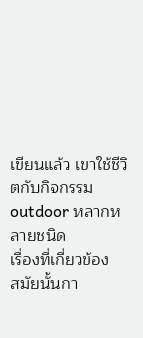เขียนแล้ว เขาใช้ชีวิตกับกิจกรรม outdoor หลากหลายชนิด
เรื่องที่เกี่ยวข้อง
สมัยนั้นกา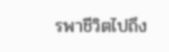รพาชีวิตไปถึง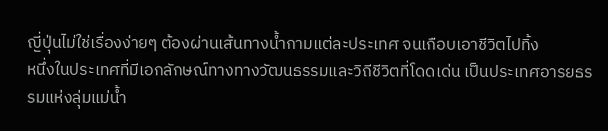ญี่ปุ่นไม่ใช่เรื่องง่ายๆ ต้องผ่านเส้นทางน้ำกามแต่ละประเทศ จนเกือบเอาชีวิตไปทิ้ง
หนึ่งในประเทศที่มีเอกลักษณ์ทางทางวัฒนธรรมและวิถีชีวิตที่โดดเด่น เป็นประเทศอารยธรรมแห่งลุ่มแม่น้ำ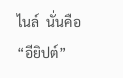ไนล์  นั่นคือ “อียิปต์”